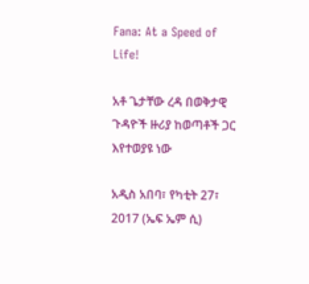Fana: At a Speed of Life!

አቶ ጌታቸው ረዳ በወቅታዊ ጉዳዮች ዙሪያ ከወጣቶች ጋር እየተወያዩ ነው

አዲስ አበባ፣ የካቲት 27፣ 2017 (ኤፍ ኤም ሲ)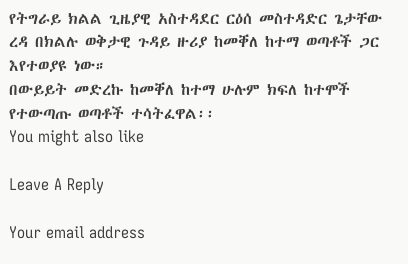የትግራይ ክልል ጊዜያዊ አስተዳደር ርዕሰ መስተዳድር ጌታቸው ረዳ በክልሉ ወቅታዊ ጉዳይ ዙሪያ ከመቐለ ከተማ ወጣቶች ጋር እየተወያዩ ነው።
በውይይት መድረኩ ከመቐለ ከተማ ሁሉም ክፍለ ከተሞች የተውጣጡ ወጣቶች ተሳትፈዋል፡፡
You might also like

Leave A Reply

Your email address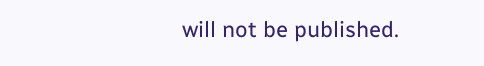will not be published.